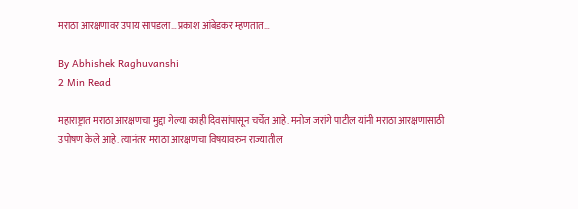मराठा आरक्षणावर उपाय सापडला…प्रकाश आंबेडकर म्हणतात…

By Abhishek Raghuvanshi
2 Min Read

महाराष्ट्रात मराठा आरक्षणचा मुद्दा गेल्या काही दिवसांपासून चर्चेत आहे. मनोज जरांगे पाटील यांनी मराठा आरक्षणासाठी उपोषण केले आहे. त्यानंतर मराठा आरक्षणचा विषयावरुन राज्यातील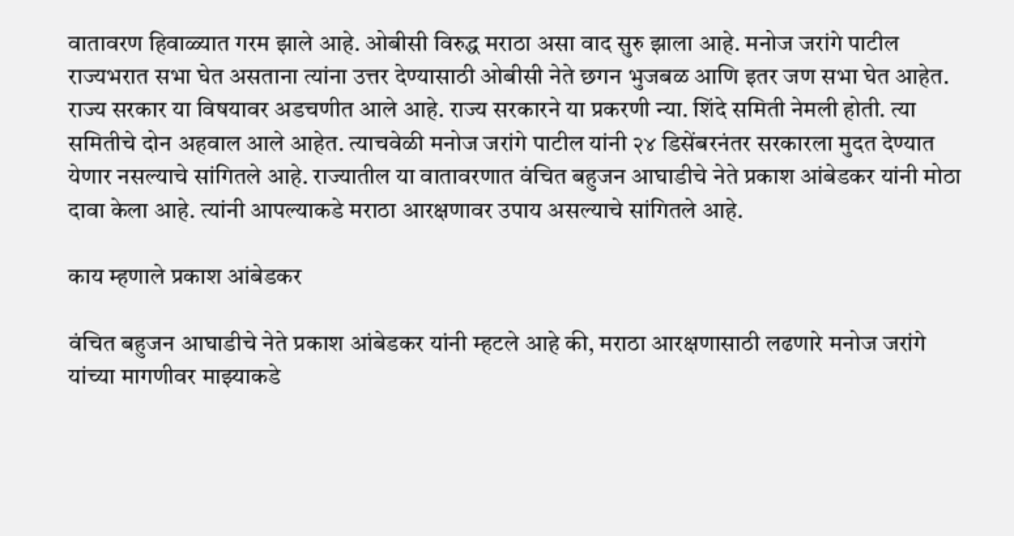वातावरण हिवाळ्यात गरम झाले आहे. ओबीसी विरुद्ध मराठा असा वाद सुरु झाला आहे. मनोज जरांगे पाटील राज्यभरात सभा घेत असताना त्यांना उत्तर देण्यासाठी ओबीसी नेते छगन भुजबळ आणि इतर जण सभा घेत आहेत. राज्य सरकार या विषयावर अडचणीत आले आहे. राज्य सरकारने या प्रकरणी न्या. शिंदे समिती नेमली होती. त्या समितीचे दोन अहवाल आले आहेत. त्याचवेळी मनोज जरांगे पाटील यांनी २४ डिसेंबरनंतर सरकारला मुदत देण्यात येणार नसल्याचे सांगितले आहे. राज्यातील या वातावरणात वंचित बहुजन आघाडीचे नेते प्रकाश आंबेडकर यांनी मोठा दावा केला आहे. त्यांनी आपल्याकडे मराठा आरक्षणावर उपाय असल्याचे सांगितले आहे.

काय म्हणाले प्रकाश आंबेडकर

वंचित बहुजन आघाडीचे नेते प्रकाश आंबेडकर यांनी म्हटले आहे की, मराठा आरक्षणासाठी लढणारे मनोज जरांगे यांच्या मागणीवर माझ्याकडे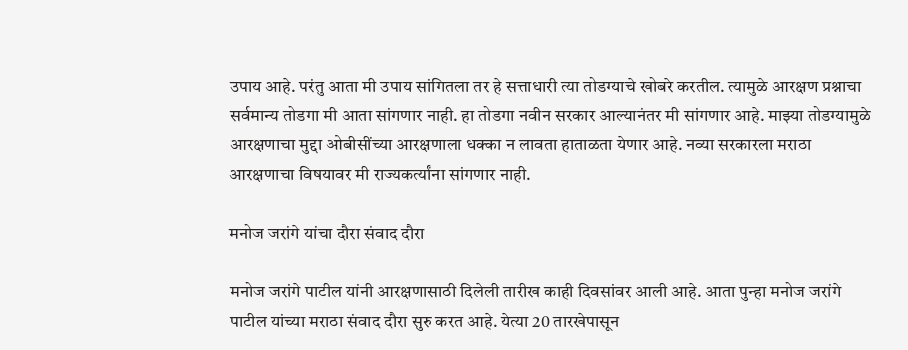उपाय आहे. परंतु आता मी उपाय सांगितला तर हे सत्ताधारी त्या तोडग्याचे खोबरे करतील. त्यामुळे आरक्षण प्रश्नाचा सर्वमान्य तोडगा मी आता सांगणार नाही. हा तोडगा नवीन सरकार आल्यानंतर मी सांगणार आहे. माझ्या तोडग्यामुळे आरक्षणाचा मुद्दा ओबीसींच्या आरक्षणाला धक्का न लावता हाताळता येणार आहे. नव्या सरकारला मराठा आरक्षणाचा विषयावर मी राज्यकर्त्यांना सांगणार नाही.

मनोज जरांगे यांचा दौरा संवाद दौरा

मनोज जरांगे पाटील यांनी आरक्षणासाठी दिलेली तारीख काही दिवसांवर आली आहे. आता पुन्हा मनोज जरांगे पाटील यांच्या मराठा संवाद दौरा सुरु करत आहे. येत्या 20 तारखेपासून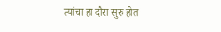त्यांचा हा दौरा सुरु होत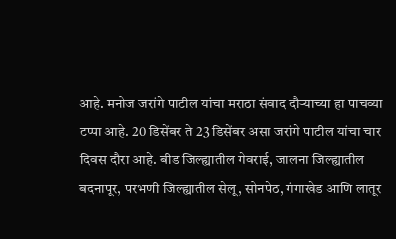आहे. मनोज जरांगे पाटील यांचा मराठा संवाद दौऱ्याच्या हा पाचव्या टप्पा आहे. 20 डिसेंबर ते 23 डिसेंबर असा जरांगे पाटील यांचा चार दिवस दौरा आहे. बीड जिल्ह्यातील गेवराई, जालना जिल्ह्यातील बदनापूर, परभणी जिल्ह्यातील सेलू, सोनपेठ, गंगाखेड आणि लातूर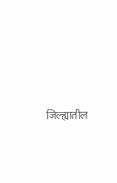जिल्ह्यातील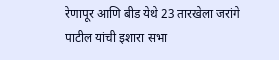रेणापूर आणि बीड येथे 23 तारखेला जरांगे पाटील यांची इशारा सभा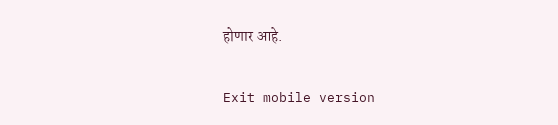होणार आहे.

Exit mobile version